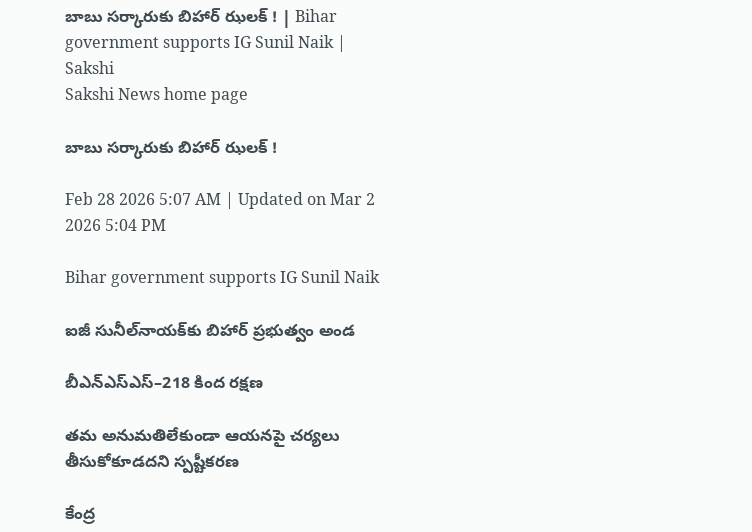బాబు సర్కారుకు బిహార్‌ ఝలక్ ! | Bihar government supports IG Sunil Naik | Sakshi
Sakshi News home page

బాబు సర్కారుకు బిహార్‌ ఝలక్ !

Feb 28 2026 5:07 AM | Updated on Mar 2 2026 5:04 PM

Bihar government supports IG Sunil Naik

ఐజీ సునీల్‌నాయక్‌కు బిహార్‌ ప్రభుత్వం అండ

బీఎన్‌ఎస్‌ఎస్‌–218 కింద రక్షణ

తమ అనుమతిలేకుండా ఆయనపై చర్యలు తీసుకోకూడదని స్పష్టీకరణ

కేంద్ర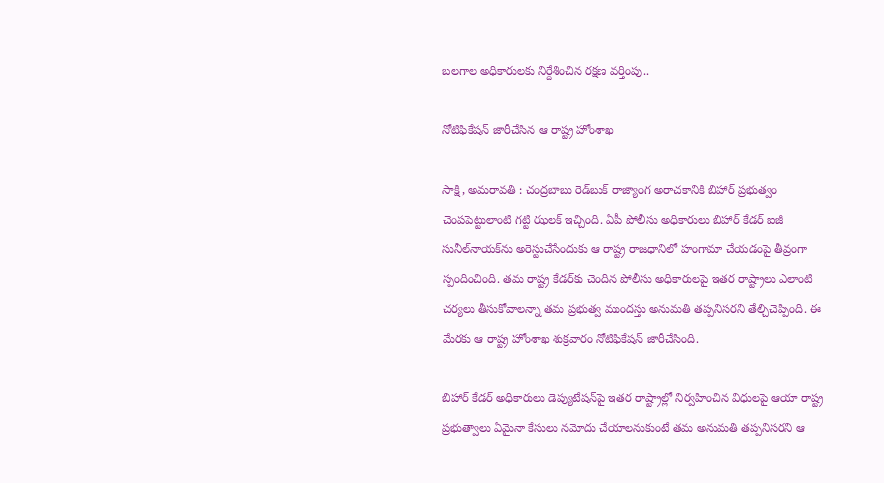బలగాల అధికారులకు నిర్దేశించిన రక్షణ వర్తింపు..

నోటిఫికేషన్‌ జారీచేసిన ఆ రాష్ట్ర హోంశాఖ

సాక్షి, అమరావతి : చంద్రబాబు రెడ్‌బుక్‌ రాజ్యాంగ అరాచకానికి బిహార్‌ ప్రభుత్వం చెంపపెట్టులాంటి గట్టి ఝలక్‌ ఇచ్చింది. ఏపీ పోలీసు అధికారులు బిహార్‌ కేడర్‌ ఐజీ సునీల్‌నాయక్‌ను అరెస్టుచేసేందుకు ఆ రాష్ట్ర రాజధానిలో హంగామా చేయడంపై తీవ్రంగా స్పందించింది. తమ రాష్ట్ర కేడర్‌కు చెందిన పోలీసు అధికారులపై ఇతర రాష్ట్రాలు ఎలాంటి చర్యలు తీసుకోవాలన్నా తమ ప్రభుత్వ ముందస్తు అనుమతి తప్పనిసరని తేల్చిచెప్పింది. ఈ మేరకు ఆ రాష్ట్ర హోంశాఖ శుక్రవారం నోటిఫికేషన్‌ జారీచేసింది.

బిహార్‌ కేడర్‌ అధికారులు డెప్యుటేషన్‌పై ఇతర రాష్ట్రాల్లో నిర్వహించిన విధులపై ఆయా రాష్ట్ర ప్రభుత్వాలు ఏమైనా కేసులు నమోదు చేయాలనుకుంటే తమ అనుమతి తప్పనిసరని ఆ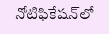నోటిఫికేషన్‌లో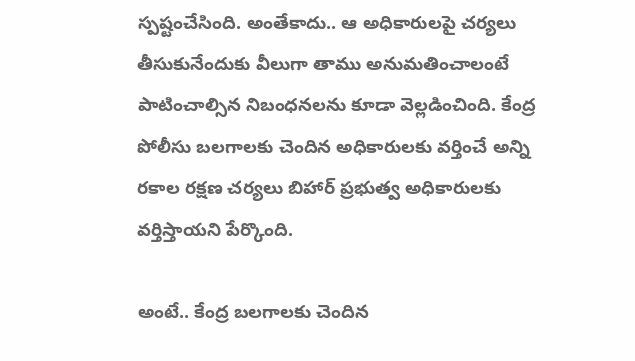స్పష్టంచేసింది. అంతేకాదు.. ఆ అధికారులపై చర్యలు తీసుకునేందుకు వీలుగా తాము అనుమతించాలంటే పాటించాల్సిన నిబంధనలను కూడా వెల్లడించింది. కేంద్ర పోలీసు బలగాలకు చెందిన అధికారులకు వర్తించే అన్ని రకాల రక్షణ చర్యలు బిహార్‌ ప్రభుత్వ అధికారులకు వర్తిస్తాయని పేర్కొంది.

అంటే.. కేంద్ర బలగాలకు చెందిన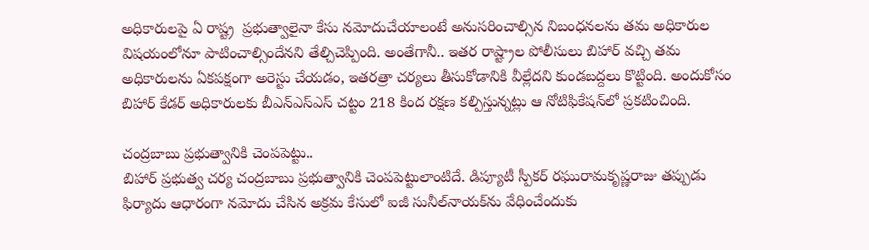అధికారులపై ఏ రాష్ట్ర  ప్రభుత్వాలైనా కేసు నమోదుచేయాలంటే అనుసరించాల్సిన నిబంధనలను తమ అధికారుల విషయంలోనూ పాటించాల్సిందేనని తేల్చిచెప్పింది. అంతేగానీ.. ఇతర రాష్ట్రాల పోలీసులు బిహార్‌ వచ్చి తమ అధికారులను ఏకపక్షంగా అరెస్టు చేయడం, ఇతరత్రా చర్యలు తీసుకోడానికి వీల్లేదని కుండబద్దలు కొట్టింది. అందుకోసం బిహార్‌ కేడర్‌ అధికారులకు బీఎన్‌ఎస్‌ఎస్‌ చట్టం 218 కింద రక్షణ కల్పిస్తున్నట్లు ఆ నోటిఫికేషన్‌లో ప్రకటించింది.

చంద్రబాబు ప్రభుత్వానికి చెంపపెట్టు..
బిహార్‌ ప్రభుత్వ చర్య చంద్రబాబు ప్రభుత్వానికి చెంపపెట్టులాంటిదే. డిప్యూటీ స్పీకర్‌ రఘురామకృష్ణరాజు తప్పుడు ఫిర్యాదు ఆధారంగా నమోదు చేసిన అక్రమ కేసులో ఐజీ సునీల్‌నాయక్‌ను వేధించేందుకు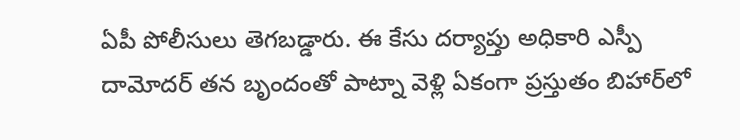ఏపీ పోలీసులు తెగబడ్డారు. ఈ కేసు దర్యాప్తు అధికారి ఎస్పీ దామోదర్‌ తన బృందంతో పాట్నా వెళ్లి ఏకంగా ప్రస్తుతం బిహార్‌లో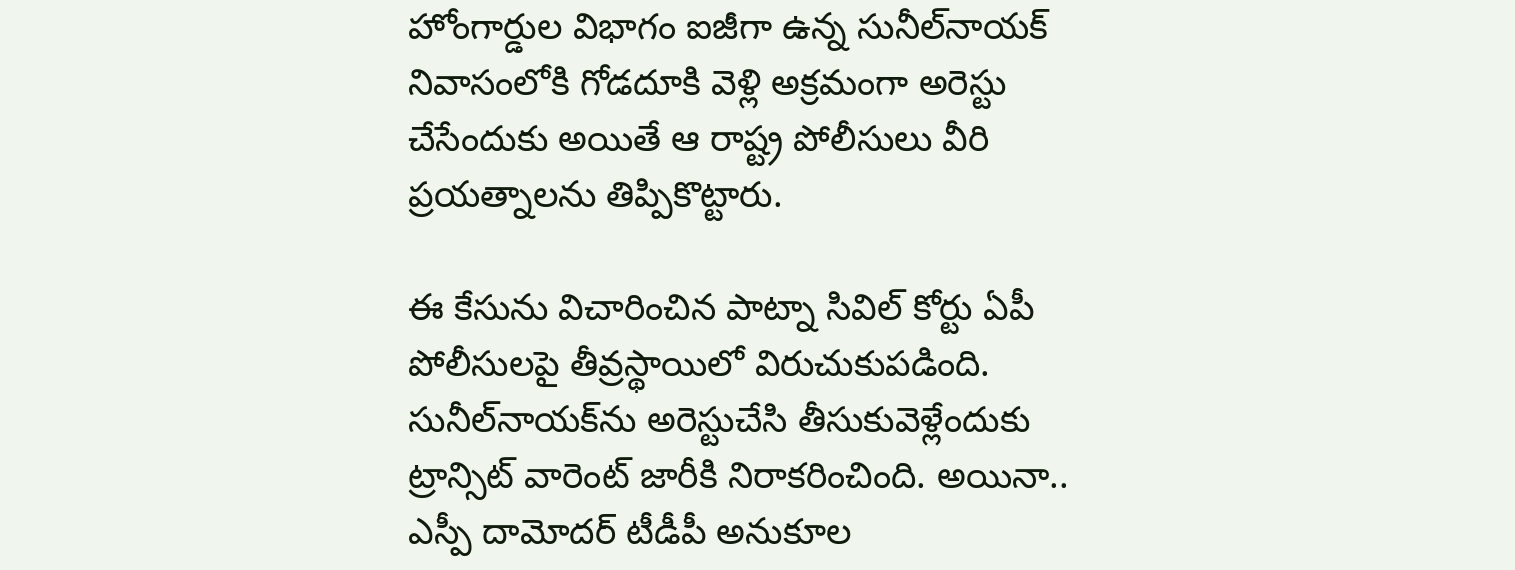హోంగార్డుల విభాగం ఐజీగా ఉన్న సునీల్‌నాయక్‌ నివాసంలోకి గోడదూకి వెళ్లి అక్రమంగా అరెస్టు చేసేందుకు అయితే ఆ రాష్ట్ర పోలీసులు వీరి ప్రయత్నాలను తిప్పికొట్టారు.

ఈ కేసును విచారించిన పాట్నా సివిల్‌ కోర్టు ఏపీ పోలీసులపై తీవ్రస్థాయిలో విరుచుకుపడింది. సునీల్‌నాయక్‌ను అరెస్టుచేసి తీసుకువెళ్లేందుకు ట్రాన్సిట్‌ వారెంట్‌ జారీకి నిరాకరించింది. అయినా.. ఎస్పీ దామోదర్‌ టీడీపీ అనుకూల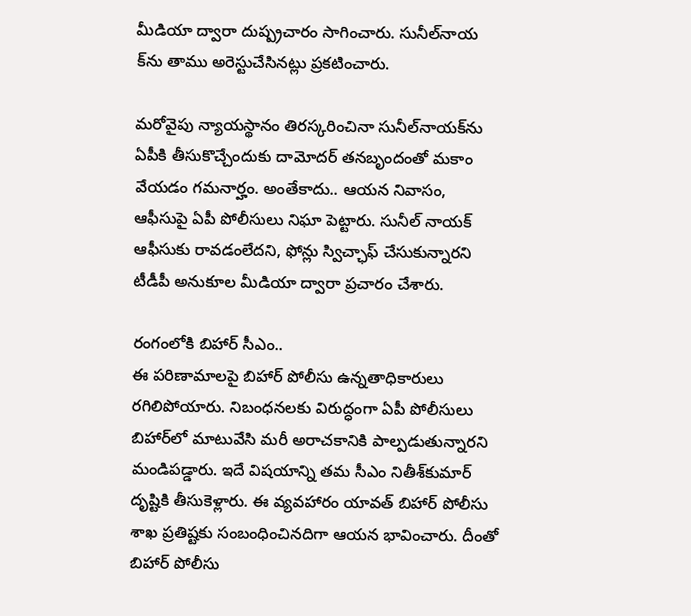మీడియా ద్వారా దుష్ప్రచారం సాగించారు. సునీల్‌నాయ క్‌ను తాము అరెస్టుచేసినట్లు ప్రకటించారు.

మరోవైపు న్యాయస్థానం తిరస్కరించినా సునీల్‌నాయక్‌ను ఏపీకి తీసుకొచ్చేందుకు దామోదర్‌ తనబృందంతో మకాం వేయడం గమనార్హం. అంతేకాదు.. ఆయన నివాసం, ఆఫీసుపై ఏపీ పోలీసులు నిఘా పెట్టారు. సునీల్‌ నాయక్‌ ఆఫీసుకు రావడంలేదని, ఫోన్లు స్విచ్ఛాఫ్‌ చేసుకున్నారని టీడీపీ అనుకూల మీడియా ద్వారా ప్రచారం చేశారు.

రంగంలోకి బిహార్‌ సీఎం..
ఈ పరిణామాలపై బిహార్‌ పోలీసు ఉన్నతాధికారులు రగిలిపోయారు. నిబంధనలకు విరుద్ధంగా ఏపీ పోలీసులు బిహార్‌లో మాటువేసి మరీ అరాచకానికి పాల్పడుతున్నారని మండిపడ్డారు. ఇదే విషయాన్ని తమ సీఎం నితీశ్‌కుమార్‌ దృష్టికి తీసుకెళ్లారు. ఈ వ్యవహారం యావత్‌ బిహార్‌ పోలీసు శాఖ ప్రతిష్టకు సంబంధించినదిగా ఆయన భావించారు. దీంతో బిహార్‌ పోలీసు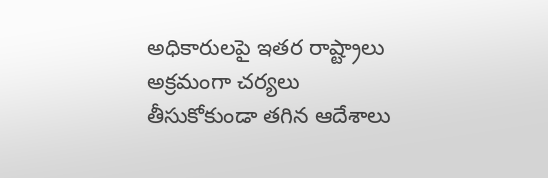అధికారులపై ఇతర రాష్ట్రాలు అక్రమంగా చర్యలు తీసుకోకుండా తగిన ఆదేశాలు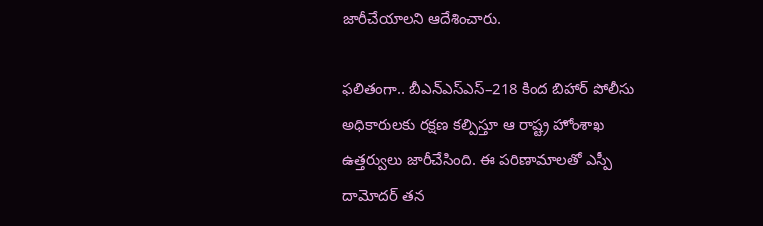జారీచేయాలని ఆదేశించారు.

ఫలితంగా.. బీఎన్‌ఎస్‌ఎస్‌–218 కింద బిహార్‌ పోలీసు అధికారులకు రక్షణ కల్పిస్తూ ఆ రాష్ట్ర హోంశాఖ ఉత్తర్వులు జారీచేసింది. ఈ పరిణామాలతో ఎస్పీ దామోదర్‌ తన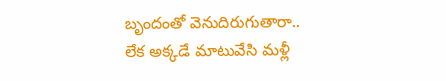బృందంతో వెనుదిరుగుతారా.. లేక అక్కడే మాటువేసి మళ్లీ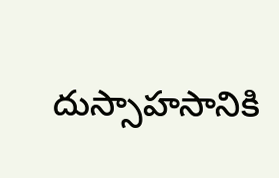దుస్సాహసానికి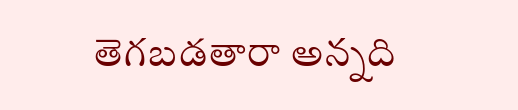తెగబడతారా అన్నది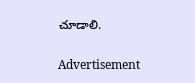చూడాలి.

Advertisement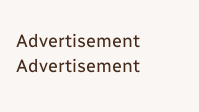Advertisement
Advertisement